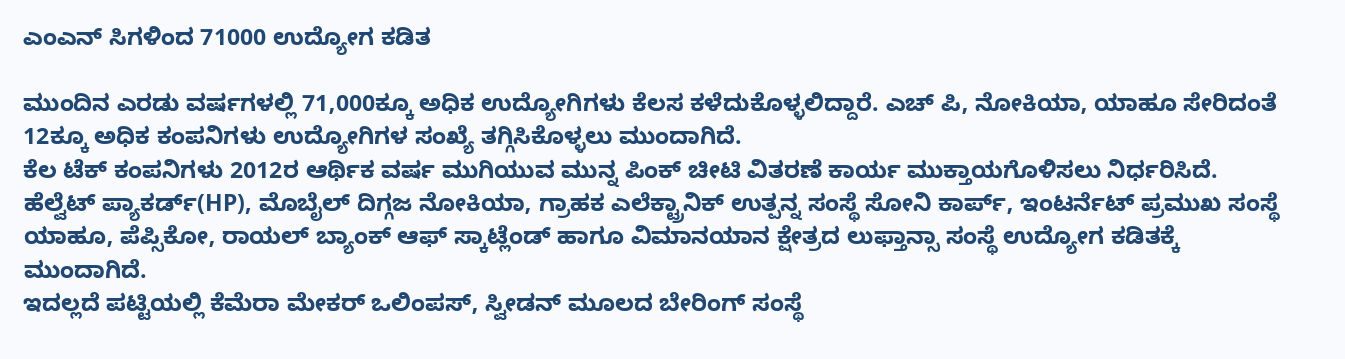ಎಂಎನ್ ಸಿಗಳಿಂದ 71000 ಉದ್ಯೋಗ ಕಡಿತ

ಮುಂದಿನ ಎರಡು ವರ್ಷಗಳಲ್ಲಿ 71,000ಕ್ಕೂ ಅಧಿಕ ಉದ್ಯೋಗಿಗಳು ಕೆಲಸ ಕಳೆದುಕೊಳ್ಳಲಿದ್ದಾರೆ. ಎಚ್ ಪಿ, ನೋಕಿಯಾ, ಯಾಹೂ ಸೇರಿದಂತೆ 12ಕ್ಕೂ ಅಧಿಕ ಕಂಪನಿಗಳು ಉದ್ಯೋಗಿಗಳ ಸಂಖ್ಯೆ ತಗ್ಗಿಸಿಕೊಳ್ಳಲು ಮುಂದಾಗಿದೆ.
ಕೆಲ ಟೆಕ್ ಕಂಪನಿಗಳು 2012ರ ಆರ್ಥಿಕ ವರ್ಷ ಮುಗಿಯುವ ಮುನ್ನ ಪಿಂಕ್ ಚೀಟಿ ವಿತರಣೆ ಕಾರ್ಯ ಮುಕ್ತಾಯಗೊಳಿಸಲು ನಿರ್ಧರಿಸಿದೆ.
ಹೆಲ್ವೆಟ್ ಪ್ಯಾಕರ್ಡ್(HP), ಮೊಬೈಲ್ ದಿಗ್ಗಜ ನೋಕಿಯಾ, ಗ್ರಾಹಕ ಎಲೆಕ್ಟ್ರಾನಿಕ್ ಉತ್ಪನ್ನ ಸಂಸ್ಥೆ ಸೋನಿ ಕಾರ್ಪ್, ಇಂಟರ್ನೆಟ್ ಪ್ರಮುಖ ಸಂಸ್ಥೆ ಯಾಹೂ, ಪೆಪ್ಸಿಕೋ, ರಾಯಲ್ ಬ್ಯಾಂಕ್ ಆಫ್ ಸ್ಕಾಟ್ಲೆಂಡ್ ಹಾಗೂ ವಿಮಾನಯಾನ ಕ್ಷೇತ್ರದ ಲುಫ್ತಾನ್ಸಾ ಸಂಸ್ಥೆ ಉದ್ಯೋಗ ಕಡಿತಕ್ಕೆ ಮುಂದಾಗಿದೆ.
ಇದಲ್ಲದೆ ಪಟ್ಟಿಯಲ್ಲಿ ಕೆಮೆರಾ ಮೇಕರ್ ಒಲಿಂಪಸ್, ಸ್ವೀಡನ್ ಮೂಲದ ಬೇರಿಂಗ್ ಸಂಸ್ಥೆ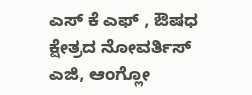ಎಸ್ ಕೆ ಎಫ್ , ಔಷಧ ಕ್ಷೇತ್ರದ ನೋವರ್ತಿಸ್ ಎಜಿ, ಆಂಗ್ಲೋ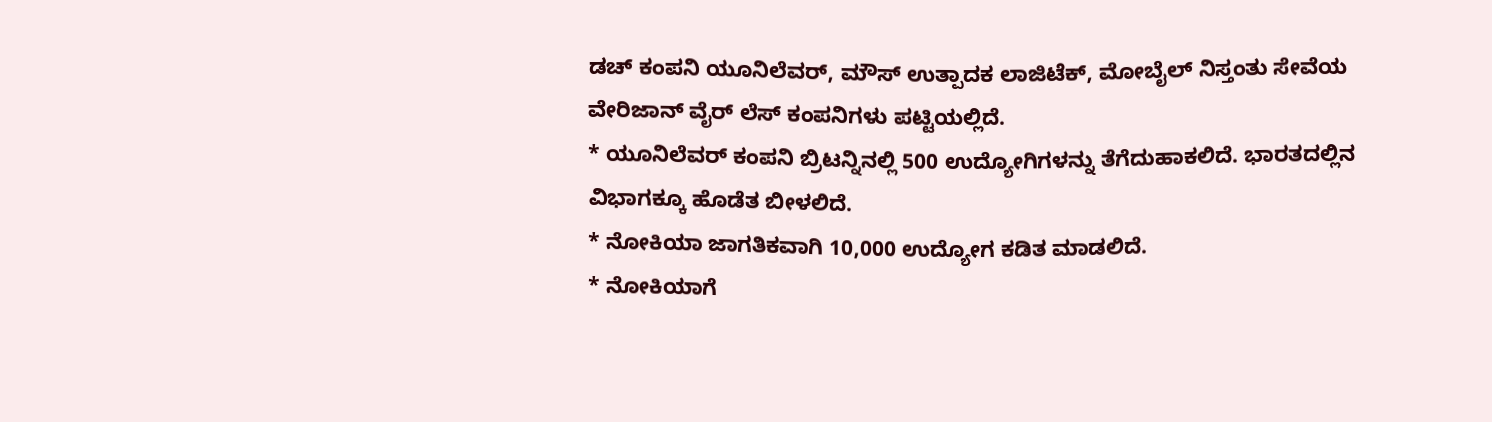ಡಚ್ ಕಂಪನಿ ಯೂನಿಲೆವರ್, ಮೌಸ್ ಉತ್ಪಾದಕ ಲಾಜಿಟೆಕ್, ಮೋಬೈಲ್ ನಿಸ್ತಂತು ಸೇವೆಯ ವೇರಿಜಾನ್ ವೈರ್ ಲೆಸ್ ಕಂಪನಿಗಳು ಪಟ್ಟಿಯಲ್ಲಿದೆ.
* ಯೂನಿಲೆವರ್ ಕಂಪನಿ ಬ್ರಿಟನ್ನಿನಲ್ಲಿ 500 ಉದ್ಯೋಗಿಗಳನ್ನು ತೆಗೆದುಹಾಕಲಿದೆ. ಭಾರತದಲ್ಲಿನ ವಿಭಾಗಕ್ಕೂ ಹೊಡೆತ ಬೀಳಲಿದೆ.
* ನೋಕಿಯಾ ಜಾಗತಿಕವಾಗಿ 10,000 ಉದ್ಯೋಗ ಕಡಿತ ಮಾಡಲಿದೆ.
* ನೋಕಿಯಾಗೆ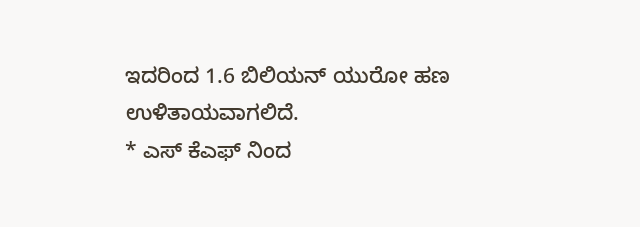ಇದರಿಂದ 1.6 ಬಿಲಿಯನ್ ಯುರೋ ಹಣ ಉಳಿತಾಯವಾಗಲಿದೆ.
* ಎಸ್ ಕೆಎಫ್ ನಿಂದ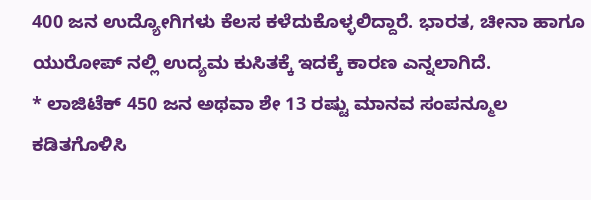400 ಜನ ಉದ್ಯೋಗಿಗಳು ಕೆಲಸ ಕಳೆದುಕೊಳ್ಳಲಿದ್ದಾರೆ. ಭಾರತ, ಚೀನಾ ಹಾಗೂ ಯುರೋಪ್ ನಲ್ಲಿ ಉದ್ಯಮ ಕುಸಿತಕ್ಕೆ ಇದಕ್ಕೆ ಕಾರಣ ಎನ್ನಲಾಗಿದೆ.
* ಲಾಜಿಟೆಕ್ 450 ಜನ ಅಥವಾ ಶೇ 13 ರಷ್ಟು ಮಾನವ ಸಂಪನ್ಮೂಲ ಕಡಿತಗೊಳಿಸಿ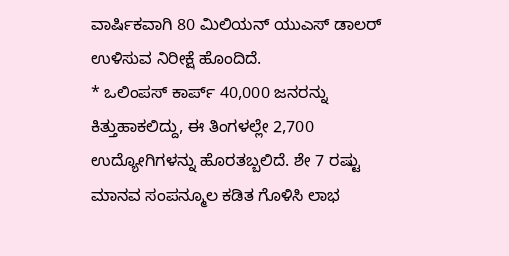ವಾರ್ಷಿಕವಾಗಿ 80 ಮಿಲಿಯನ್ ಯುಎಸ್ ಡಾಲರ್ ಉಳಿಸುವ ನಿರೀಕ್ಷೆ ಹೊಂದಿದೆ.
* ಒಲಿಂಪಸ್ ಕಾರ್ಪ್ 40,000 ಜನರನ್ನು ಕಿತ್ತುಹಾಕಲಿದ್ದು, ಈ ತಿಂಗಳಲ್ಲೇ 2,700 ಉದ್ಯೋಗಿಗಳನ್ನು ಹೊರತಬ್ಬಲಿದೆ. ಶೇ 7 ರಷ್ಟು ಮಾನವ ಸಂಪನ್ಮೂಲ ಕಡಿತ ಗೊಳಿಸಿ ಲಾಭ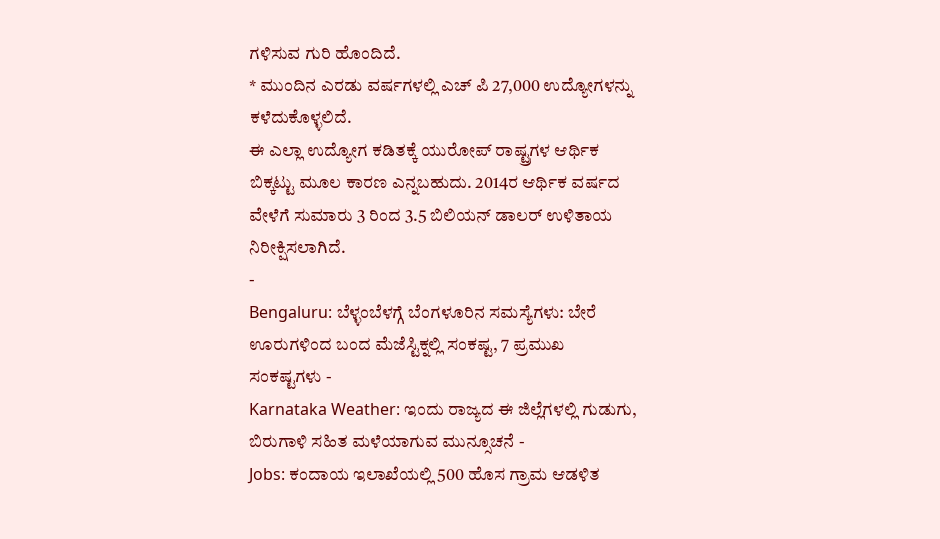ಗಳಿಸುವ ಗುರಿ ಹೊಂದಿದೆ.
* ಮುಂದಿನ ಎರಡು ವರ್ಷಗಳಲ್ಲಿ ಎಚ್ ಪಿ 27,000 ಉದ್ಯೋಗಳನ್ನು ಕಳೆದುಕೊಳ್ಳಲಿದೆ.
ಈ ಎಲ್ಲಾ ಉದ್ಯೋಗ ಕಡಿತಕ್ಕೆ ಯುರೋಪ್ ರಾಷ್ಟ್ರಗಳ ಆರ್ಥಿಕ ಬಿಕ್ಕಟ್ಟು ಮೂಲ ಕಾರಣ ಎನ್ನಬಹುದು. 2014ರ ಆರ್ಥಿಕ ವರ್ಷದ ವೇಳೆಗೆ ಸುಮಾರು 3 ರಿಂದ 3.5 ಬಿಲಿಯನ್ ಡಾಲರ್ ಉಳಿತಾಯ ನಿರೀಕ್ಷಿಸಲಾಗಿದೆ.
-
Bengaluru: ಬೆಳ್ಳಂಬೆಳಗ್ಗೆ ಬೆಂಗಳೂರಿನ ಸಮಸ್ಯೆಗಳು: ಬೇರೆ ಊರುಗಳಿಂದ ಬಂದ ಮೆಜೆಸ್ಟಿಕ್ನಲ್ಲಿ ಸಂಕಷ್ಟ, 7 ಪ್ರಮುಖ ಸಂಕಷ್ಟಗಳು -
Karnataka Weather: ಇಂದು ರಾಜ್ಯದ ಈ ಜಿಲ್ಲೆಗಳಲ್ಲಿ ಗುಡುಗು, ಬಿರುಗಾಳಿ ಸಹಿತ ಮಳೆಯಾಗುವ ಮುನ್ಸೂಚನೆ -
Jobs: ಕಂದಾಯ ಇಲಾಖೆಯಲ್ಲಿ 500 ಹೊಸ ಗ್ರಾಮ ಆಡಳಿತ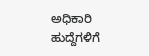ಅಧಿಕಾರಿ ಹುದ್ದೆಗಳಿಗೆ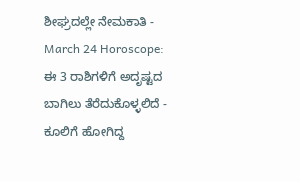ಶೀಘ್ರದಲ್ಲೇ ನೇಮಕಾತಿ -
March 24 Horoscope: ಈ 3 ರಾಶಿಗಳಿಗೆ ಅದೃಷ್ಟದ ಬಾಗಿಲು ತೆರೆದುಕೊಳ್ಳಲಿದೆ -
ಕೂಲಿಗೆ ಹೋಗಿದ್ದ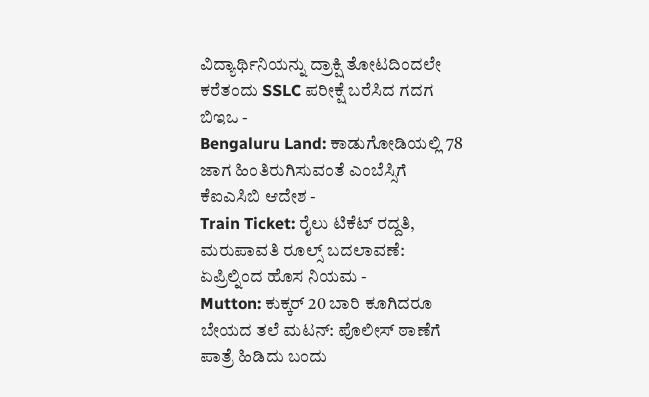ವಿದ್ಯಾರ್ಥಿನಿಯನ್ನು ದ್ರಾಕ್ಷಿ ತೋಟದಿಂದಲೇ ಕರೆತಂದು SSLC ಪರೀಕ್ಷೆ ಬರೆಸಿದ ಗದಗ ಬಿಇಒ -
Bengaluru Land: ಕಾಡುಗೋಡಿಯಲ್ಲಿ 78 ಜಾಗ ಹಿಂತಿರುಗಿಸುವಂತೆ ಎಂಬೆಸ್ಸಿಗೆ ಕೆಐಎಸಿಬಿ ಆದೇಶ -
Train Ticket: ರೈಲು ಟಿಕೆಟ್ ರದ್ದತಿ, ಮರುಪಾವತಿ ರೂಲ್ಸ್ ಬದಲಾವಣೆ: ಏಪ್ರಿಲ್ನಿಂದ ಹೊಸ ನಿಯಮ -
Mutton: ಕುಕ್ಕರ್ 20 ಬಾರಿ ಕೂಗಿದರೂ ಬೇಯದ ತಲೆ ಮಟನ್: ಪೊಲೀಸ್ ಠಾಣೆಗೆ ಪಾತ್ರೆ ಹಿಡಿದು ಬಂದು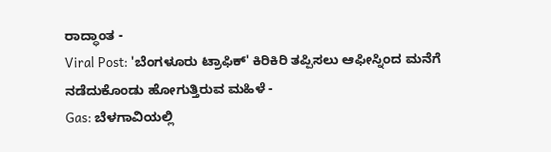ರಾದ್ಧಾಂತ -
Viral Post: 'ಬೆಂಗಳೂರು ಟ್ರಾಫಿಕ್' ಕಿರಿಕಿರಿ ತಪ್ಪಿಸಲು ಆಫೀಸ್ನಿಂದ ಮನೆಗೆ ನಡೆದುಕೊಂಡು ಹೋಗುತ್ತಿರುವ ಮಹಿಳೆ -
Gas: ಬೆಳಗಾವಿಯಲ್ಲಿ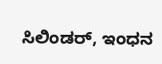ಸಿಲಿಂಡರ್, ಇಂಧನ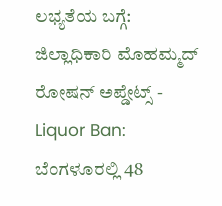ಲಭ್ಯತೆಯ ಬಗ್ಗೆ: ಜಿಲ್ಲಾಧಿಕಾರಿ ಮೊಹಮ್ಮದ್ ರೋಷನ್ ಅಪ್ಡೇಟ್ಸ್ -
Liquor Ban: ಬೆಂಗಳೂರಲ್ಲಿ 48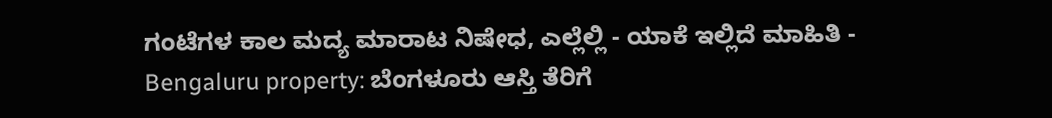ಗಂಟೆಗಳ ಕಾಲ ಮದ್ಯ ಮಾರಾಟ ನಿಷೇಧ, ಎಲ್ಲೆಲ್ಲಿ - ಯಾಕೆ ಇಲ್ಲಿದೆ ಮಾಹಿತಿ -
Bengaluru property: ಬೆಂಗಳೂರು ಆಸ್ತಿ ತೆರಿಗೆ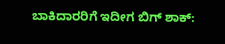ಬಾಕಿದಾರರಿಗೆ ಇದೀಗ ಬಿಗ್ ಶಾಕ್: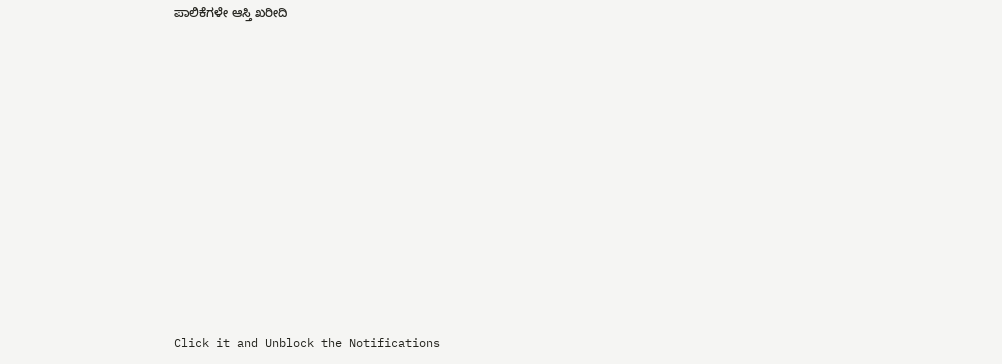ಪಾಲಿಕೆಗಳೇ ಆಸ್ತಿ ಖರೀದಿ












Click it and Unblock the Notifications